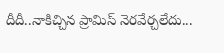దీదీ..నాకిచ్చిన ప్రామిస్ నెరవేర్చలేదు...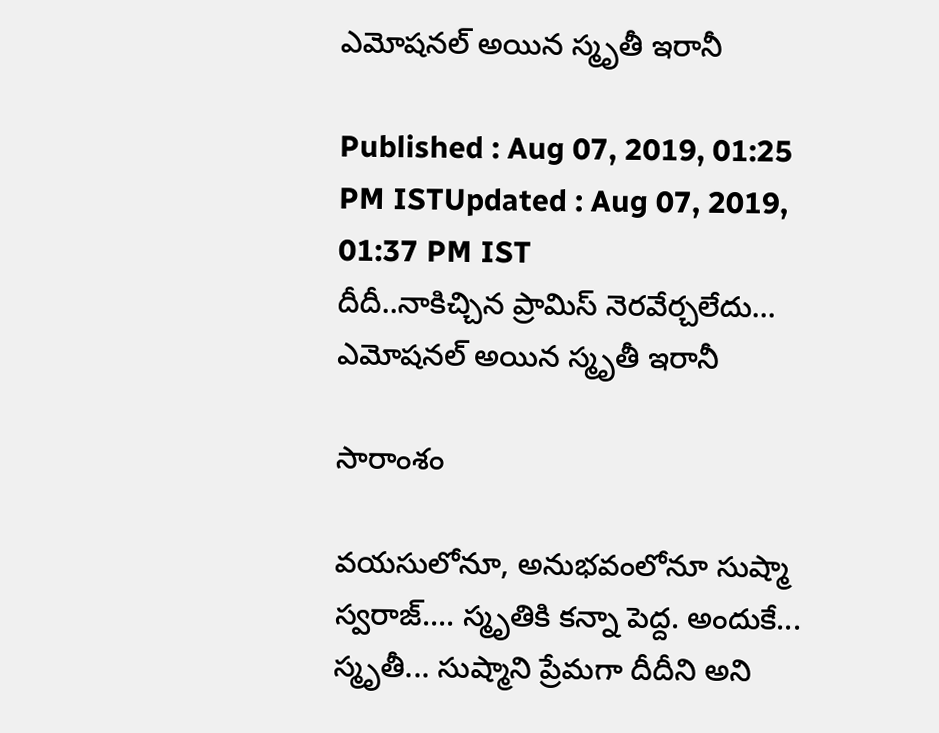ఎమోషనల్ అయిన స్మృతీ ఇరానీ

Published : Aug 07, 2019, 01:25 PM ISTUpdated : Aug 07, 2019, 01:37 PM IST
దీదీ..నాకిచ్చిన ప్రామిస్ నెరవేర్చలేదు... ఎమోషనల్ అయిన స్మృతీ ఇరానీ

సారాంశం

వయసులోనూ, అనుభవంలోనూ సుష్మా స్వరాజ్.... స్మృతికి కన్నా పెద్ద. అందుకే... స్మృతీ... సుష్మాని ప్రేమగా దీదీని అని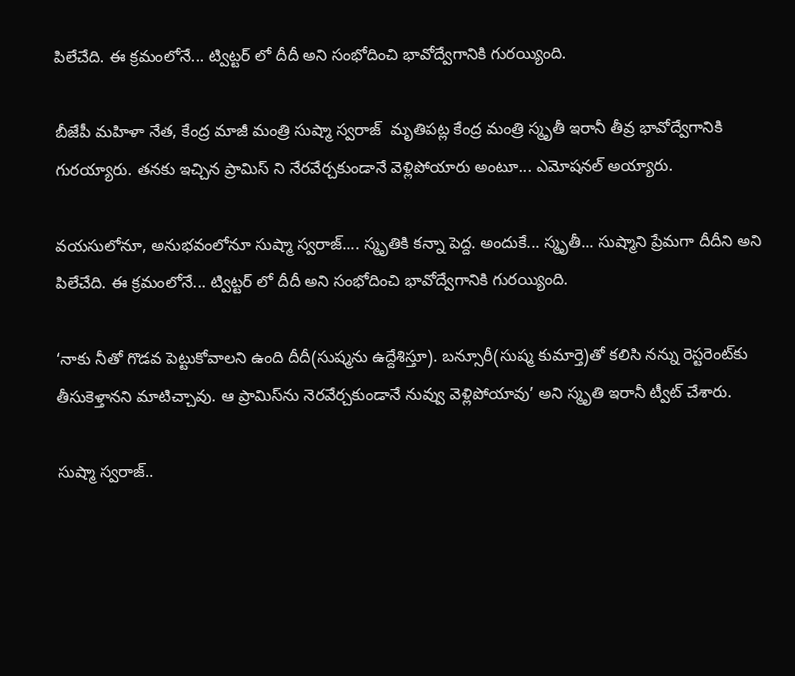పిలేచేది. ఈ క్రమంలోనే... ట్విట్టర్ లో దీదీ అని సంభోదించి భావోద్వేగానికి గురయ్యింది.

బీజేపీ మహిళా నేత, కేంద్ర మాజీ మంత్రి సుష్మా స్వరాజ్  మృతిపట్ల కేంద్ర మంత్రి స్మృతీ ఇరానీ తీవ్ర భావోద్వేగానికి గురయ్యారు. తనకు ఇచ్చిన ప్రామిస్ ని నేరవేర్చకుండానే వెళ్లిపోయారు అంటూ... ఎమోషనల్ అయ్యారు.

వయసులోనూ, అనుభవంలోనూ సుష్మా స్వరాజ్.... స్మృతికి కన్నా పెద్ద. అందుకే... స్మృతీ... సుష్మాని ప్రేమగా దీదీని అని పిలేచేది. ఈ క్రమంలోనే... ట్విట్టర్ లో దీదీ అని సంభోదించి భావోద్వేగానికి గురయ్యింది.

‘నాకు నీతో గొడవ పెట్టుకోవాలని ఉంది దీదీ(సుష్మను ఉద్దేశిస్తూ). బన్సూరీ(సుష్మ కుమార్తె)తో కలిసి నన్ను రెస్టరెంట్‌కు తీసుకెళ్తానని మాటిచ్చావు. ఆ ప్రామిస్‌ను నెరవేర్చకుండానే నువ్వు వెళ్లిపోయావు’ అని స్మృతి ఇరానీ ట్వీట్‌ చేశారు.

సుష్మా స్వరాజ్..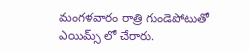మంగళవారం రాత్రి గుండెపోటుతో ఎయిమ్స్ లో చేరారు.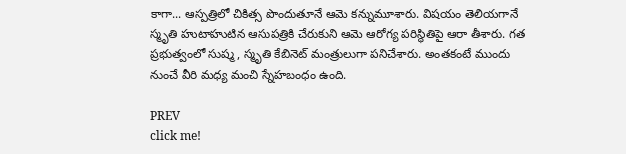కాగా... ఆస్పత్రిలో చికిత్స పొందుతూనే ఆమె కన్నుమూశారు. విషయం తెలియగానే స్మృతి హుటాహుటిన ఆసుపత్రికి చేరుకుని ఆమె ఆరోగ్య పరిస్థితిపై ఆరా తీశారు. గత ప్రభుత్వంలో సుష్మ, స్మృతి కేబినెట్‌ మంత్రులుగా పనిచేశారు. అంతకంటే ముందు నుంచే వీరి మధ్య మంచి స్నేహబంధం ఉంది.

PREV
click me!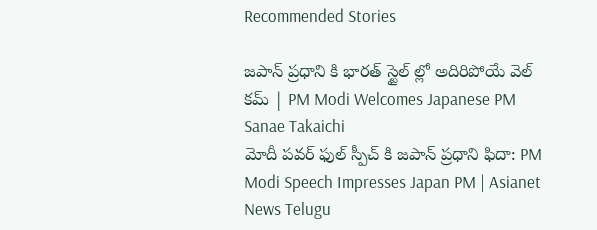Recommended Stories

జపాన్ ప్రధాని కి భారత్ స్టైల్ ల్లో అదిరిపోయే వెల్ కమ్ | PM Modi Welcomes Japanese PM Sanae Takaichi
మోదీ పవర్ ఫుల్ స్పీచ్ కి జపాన్ ప్రధాని ఫిదా: PM Modi Speech Impresses Japan PM | Asianet News Telugu